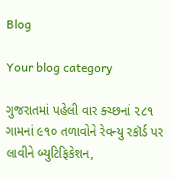Blog

Your blog category

ગુજરાતમાં પહેલી વાર ક્ચ્છનાં ૨૮૧ ગામનાં ૯૧૦ તળાવોને રેવન્યુ રકૉર્ડ પર લાવીને બ્યુટિફિકેશન,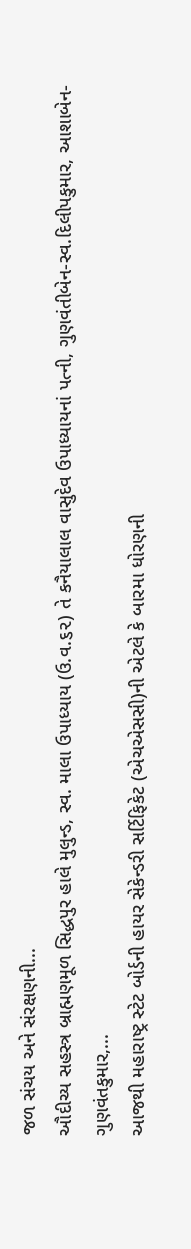જળ સંચય અને સંરક્ષણની...
ઔદીચ્ય સહસ્ત્ર બ્રાહ્મણમૂળ સિદ્ધપુર હાલે મુલુન્ડ, સ્વ. માલા ઉપાધ્યાય (ઉ.વ.૬૨) તે કનૈયાલાલ વાસુદેવ ઉપાધ્યાયનાં પત્ની, ગુણવંતીબેન-સ્વ.દિલીપકુમાર, આશાબેન-ગુણવંતકુમાર,...
આજથી મહારાષ્ટ્ર સ્ટેટ બોર્ડની હાયર સેકેન્ડરી સર્ટિફિકેટ (એચએસસી)ની એટલે કે બારમા ધોરણની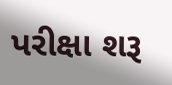પરીક્ષા શરૂ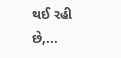થઈ રહી છે,...